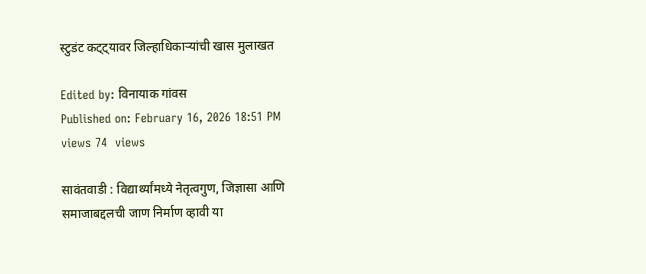स्टुडंट कट्ट्यावर जिल्हाधिकाऱ्यांची खास मुलाखत

Edited by: विनायाक गांवस
Published on: February 16, 2026 18:51 PM
views 74  views

सावंतवाडी : विद्यार्थ्यांमध्ये नेतृत्वगुण, जिज्ञासा आणि समाजाबद्दलची जाण निर्माण व्हावी या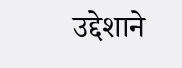उद्देशाने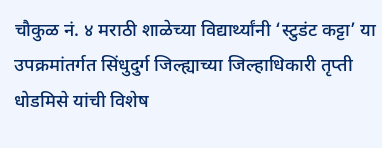चौकुळ नं. ४ मराठी शाळेच्या विद्यार्थ्यांनी ‘स्टुडंट कट्टा’ या उपक्रमांतर्गत सिंधुदुर्ग जिल्ह्याच्या जिल्हाधिकारी तृप्ती धोडमिसे यांची विशेष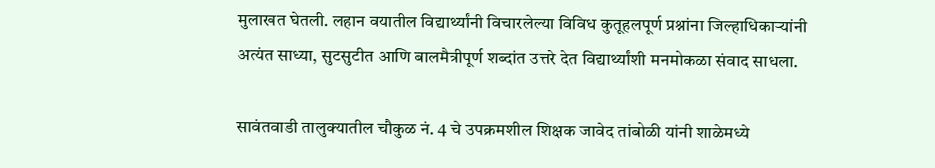मुलाखत घेतली. लहान वयातील विद्यार्थ्यांनी विचारलेल्या विविध कुतूहलपूर्ण प्रश्नांना जिल्हाधिकाऱ्यांनी अत्यंत साध्या, सुटसुटीत आणि बालमैत्रीपूर्ण शब्दांत उत्तरे देत विद्यार्थ्यांशी मनमोकळा संवाद साधला.

सावंतवाडी तालुक्यातील चौकुळ नं. 4 चे उपक्रमशील शिक्षक जावेद तांबोळी यांनी शाळेमध्ये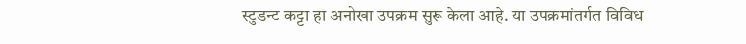स्टुडन्ट कट्टा हा अनोखा उपक्रम सुरू केला आहे. या उपक्रमांतर्गत विविध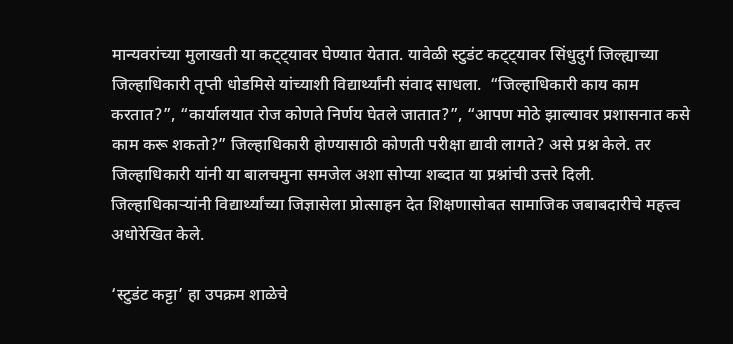मान्यवरांच्या मुलाखती या कट्ट्यावर घेण्यात येतात. यावेळी स्टुडंट कट्ट्यावर सिंधुदुर्ग जिल्ह्याच्या जिल्हाधिकारी तृप्ती धोडमिसे यांच्याशी विद्यार्थ्यांनी संवाद साधला.  “जिल्हाधिकारी काय काम करतात?”, “कार्यालयात रोज कोणते निर्णय घेतले जातात?”, “आपण मोठे झाल्यावर प्रशासनात कसे काम करू शकतो?” जिल्हाधिकारी होण्यासाठी कोणती परीक्षा द्यावी लागते? असे प्रश्न केले. तर जिल्हाधिकारी यांनी या बालचमुना समजेल अशा सोप्या शब्दात या प्रश्नांची उत्तरे दिली.  जिल्हाधिकाऱ्यांनी विद्यार्थ्यांच्या जिज्ञासेला प्रोत्साहन देत शिक्षणासोबत सामाजिक जबाबदारीचे महत्त्व अधोरेखित केले.

‘स्टुडंट कट्टा’ हा उपक्रम शाळेचे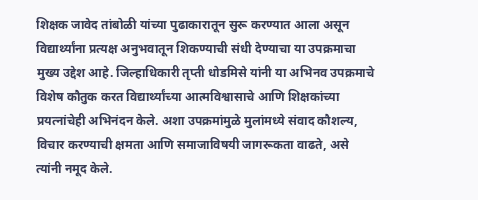शिक्षक जावेद तांबोळी यांच्या पुढाकारातून सुरू करण्यात आला असून विद्यार्थ्यांना प्रत्यक्ष अनुभवातून शिकण्याची संधी देण्याचा या उपक्रमाचा मुख्य उद्देश आहे. जिल्हाधिकारी तृप्ती धोडमिसे यांनी या अभिनव उपक्रमाचे विशेष कौतुक करत विद्यार्थ्यांच्या आत्मविश्वासाचे आणि शिक्षकांच्या प्रयत्नांचेही अभिनंदन केले. अशा उपक्रमांमुळे मुलांमध्ये संवाद कौशल्य, विचार करण्याची क्षमता आणि समाजाविषयी जागरूकता वाढते, असे त्यांनी नमूद केले.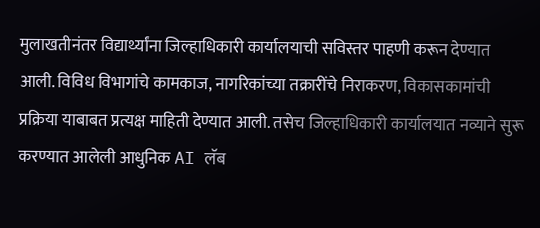मुलाखतीनंतर विद्यार्थ्यांना जिल्हाधिकारी कार्यालयाची सविस्तर पाहणी करून देण्यात आली. विविध विभागांचे कामकाज, नागरिकांच्या तक्रारींचे निराकरण, विकासकामांची प्रक्रिया याबाबत प्रत्यक्ष माहिती देण्यात आली. तसेच जिल्हाधिकारी कार्यालयात नव्याने सुरू करण्यात आलेली आधुनिक AI लॅब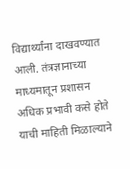विद्यार्थ्यांना दाखवण्यात आली. तंत्रज्ञानाच्या माध्यमातून प्रशासन अधिक प्रभावी कसे होते याची माहिती मिळाल्याने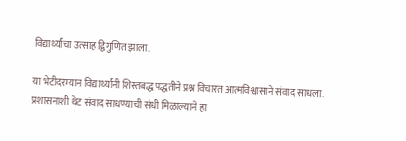विद्यार्थ्यांचा उत्साह द्विगुणित झाला.

या भेटीदरम्यान विद्यार्थ्यांनी शिस्तबद्ध पद्धतीने प्रश्न विचारत आत्मविश्वासाने संवाद साधला. प्रशासनाशी थेट संवाद साधण्याची संधी मिळाल्याने हा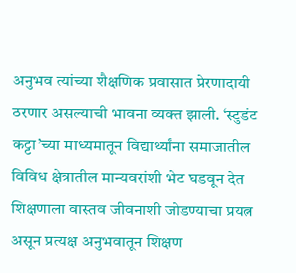अनुभव त्यांच्या शैक्षणिक प्रवासात प्रेरणादायी ठरणार असल्याची भावना व्यक्त झाली. ‘स्टुडंट कट्टा’च्या माध्यमातून विद्यार्थ्यांना समाजातील विविध क्षेत्रातील मान्यवरांशी भेट घडवून देत शिक्षणाला वास्तव जीवनाशी जोडण्याचा प्रयत्न असून प्रत्यक्ष अनुभवातून शिक्षण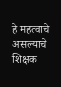हे महत्वाचे असल्याचे शिक्षक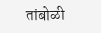तांबोळी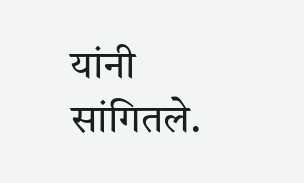यांनी सांगितले.